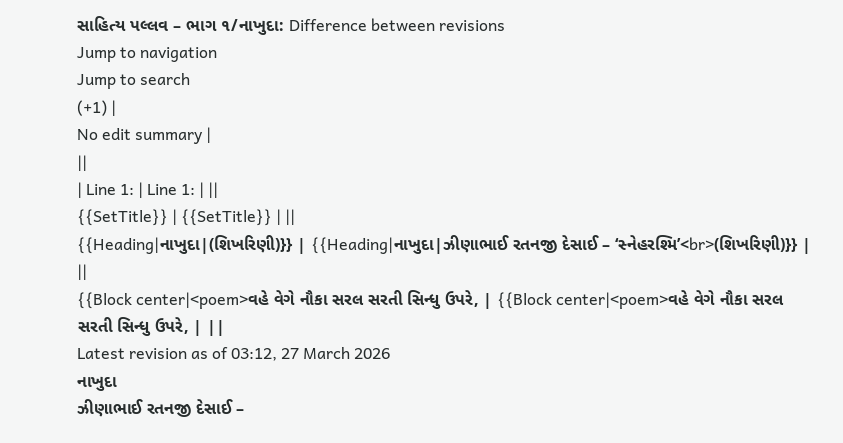સાહિત્ય પલ્લવ – ભાગ ૧/નાખુદા: Difference between revisions
Jump to navigation
Jump to search
(+1) |
No edit summary |
||
| Line 1: | Line 1: | ||
{{SetTitle}} | {{SetTitle}} | ||
{{Heading|નાખુદા|(શિખરિણી)}} | {{Heading|નાખુદા|ઝીણાભાઈ રતનજી દેસાઈ – ‘સ્નેહરશ્મિ’<br>(શિખરિણી)}} | ||
{{Block center|<poem>વહે વેગે નૌકા સરલ સરતી સિન્ધુ ઉપરે, | {{Block center|<poem>વહે વેગે નૌકા સરલ સરતી સિન્ધુ ઉપરે, | ||
Latest revision as of 03:12, 27 March 2026
નાખુદા
ઝીણાભાઈ રતનજી દેસાઈ –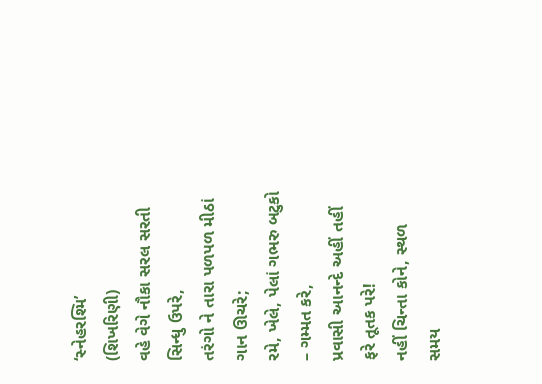‘સ્નેહરશ્મિ’
(શિખરિણી)
વહે વેગે નૌકા સરલ સરતી સિન્ધુ ઉપરે,
તરંગો ને તારા પળપળ મીઠાં ગાન ઊચરે;
રમે, ખેલે, પેલાં ગભરુ બટુકો – ગમ્મત કરે,
પ્રવાસી આનન્દે અહીં તહીં ફરે તૂતક પરે!
નહીં ચિન્તા કોને, સ્થળ સમય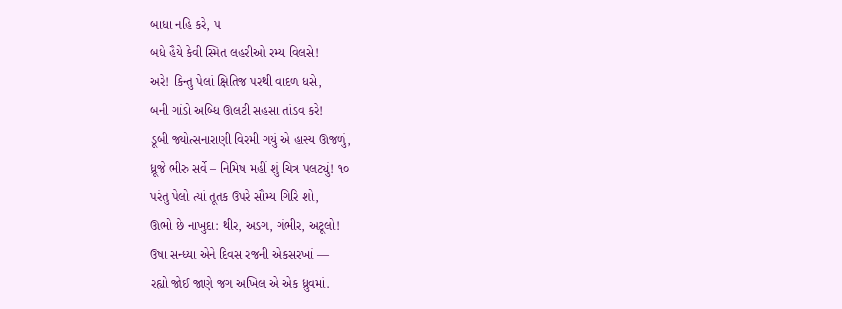બાધા નહિ કરે, ૫
બધે હૈયે કેવી સ્મિત લહરીઓ રમ્ય વિલસે!
અરે! કિન્તુ પેલાં ક્ષિતિજ પરથી વાદળ ધસે,
બની ગાંડો અબ્ધિ ઊલટી સહસા તાંડવ કરે!
ડૂબી જ્યોત્સનારાણી વિરમી ગયું એ હાસ્ય ઊજળું,
ધ્રૂજે ભીરુ સર્વે – નિમિષ મહીં શું ચિત્ર પલટ્યું! ૧૦
પરંતુ પેલો ત્યાં તૂતક ઉપરે સૌમ્ય ગિરિ શો,
ઊભો છે નાખુદા: થીર, અડગ, ગંભીર, અટૂલો!
ઉષા સન્ધ્યા એને દિવસ રજની એકસરખાં —
રહ્યો જોઈ જાણે જગ અખિલ એ એક ધ્રુવમાં.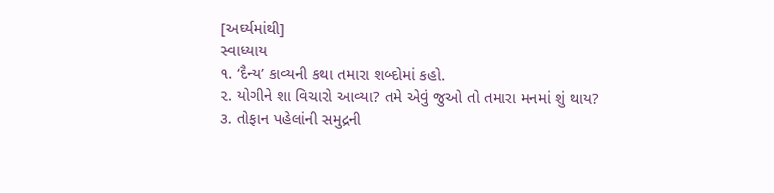[અર્ઘ્યમાંથી]
સ્વાધ્યાય
૧. ‘દૈન્ય’ કાવ્યની કથા તમારા શબ્દોમાં કહો.
૨. યોગીને શા વિચારો આવ્યા? તમે એવું જુઓ તો તમારા મનમાં શું થાય?
૩. તોફાન પહેલાંની સમુદ્રની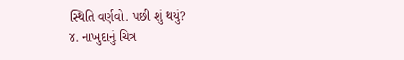સ્થિતિ વર્ણવો. પછી શું થયું?
૪. નાખુદાનું ચિત્ર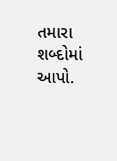તમારા શબ્દોમાં આપો.